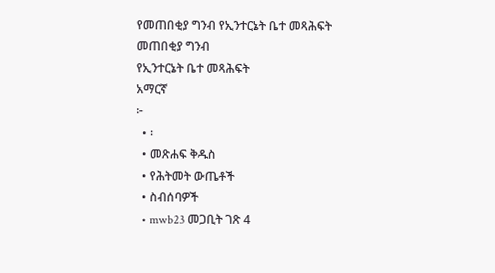የመጠበቂያ ግንብ የኢንተርኔት ቤተ መጻሕፍት
መጠበቂያ ግንብ
የኢንተርኔት ቤተ መጻሕፍት
አማርኛ
፦
  • ፡
  • መጽሐፍ ቅዱስ
  • የሕትመት ውጤቶች
  • ስብሰባዎች
  • mwb23 መጋቢት ገጽ 4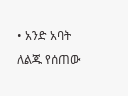• አንድ አባት ለልጁ የሰጠው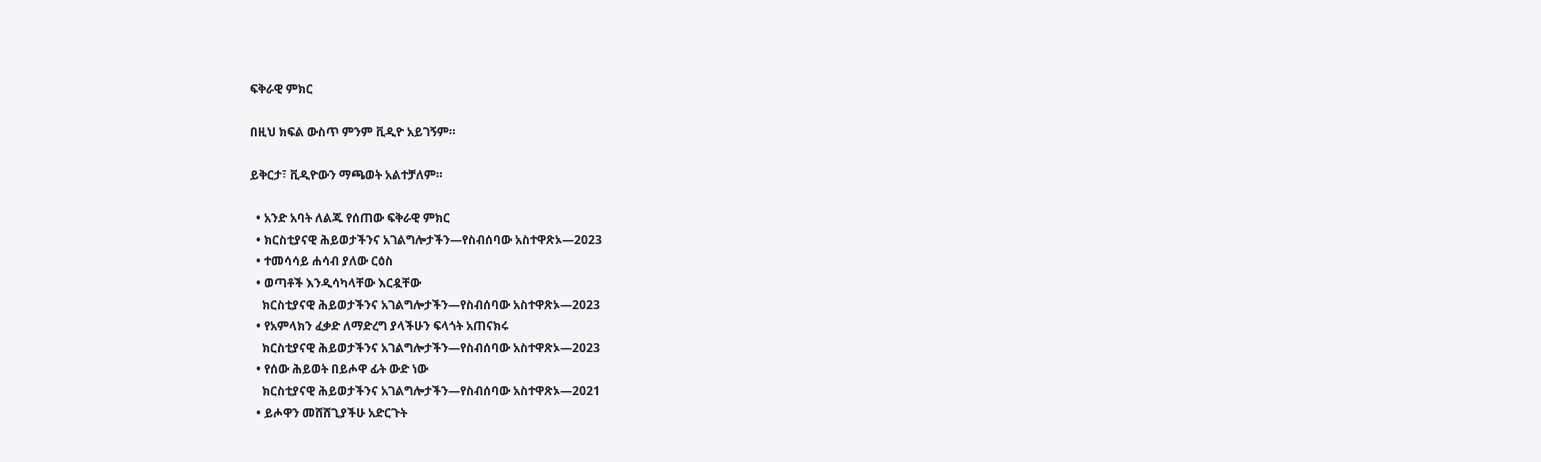ፍቅራዊ ምክር

በዚህ ክፍል ውስጥ ምንም ቪዲዮ አይገኝም።

ይቅርታ፣ ቪዲዮውን ማጫወት አልተቻለም።

  • አንድ አባት ለልጁ የሰጠው ፍቅራዊ ምክር
  • ክርስቲያናዊ ሕይወታችንና አገልግሎታችን—የስብሰባው አስተዋጽኦ—2023
  • ተመሳሳይ ሐሳብ ያለው ርዕስ
  • ወጣቶች እንዲሳካላቸው እርዷቸው
    ክርስቲያናዊ ሕይወታችንና አገልግሎታችን—የስብሰባው አስተዋጽኦ—2023
  • የአምላክን ፈቃድ ለማድረግ ያላችሁን ፍላጎት አጠናክሩ
    ክርስቲያናዊ ሕይወታችንና አገልግሎታችን—የስብሰባው አስተዋጽኦ—2023
  • የሰው ሕይወት በይሖዋ ፊት ውድ ነው
    ክርስቲያናዊ ሕይወታችንና አገልግሎታችን—የስብሰባው አስተዋጽኦ—2021
  • ይሖዋን መሸሸጊያችሁ አድርጉት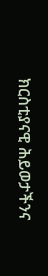ክርስቲያናዊ ሕይወታችንና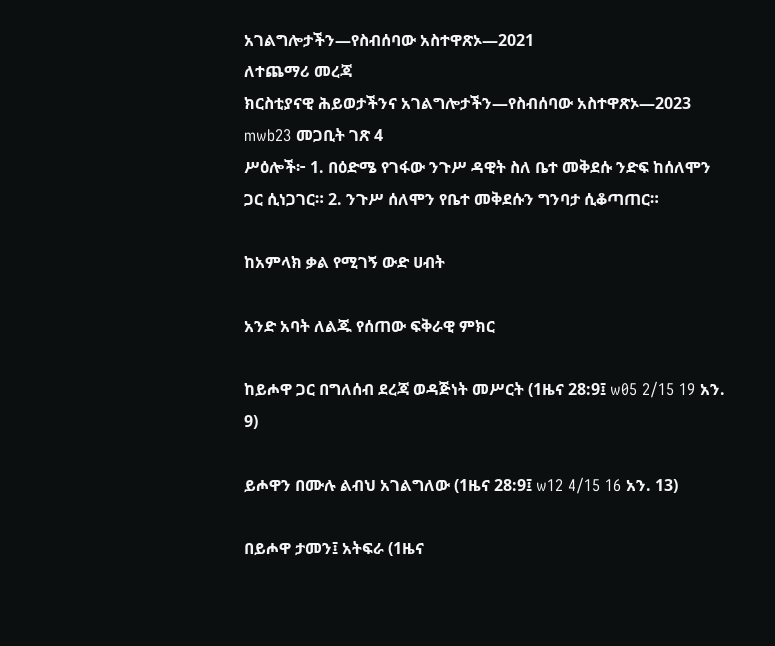አገልግሎታችን—የስብሰባው አስተዋጽኦ—2021
ለተጨማሪ መረጃ
ክርስቲያናዊ ሕይወታችንና አገልግሎታችን—የስብሰባው አስተዋጽኦ—2023
mwb23 መጋቢት ገጽ 4
ሥዕሎች፦ 1. በዕድሜ የገፋው ንጉሥ ዳዊት ስለ ቤተ መቅደሱ ንድፍ ከሰለሞን ጋር ሲነጋገር። 2. ንጉሥ ሰለሞን የቤተ መቅደሱን ግንባታ ሲቆጣጠር።

ከአምላክ ቃል የሚገኝ ውድ ሀብት

አንድ አባት ለልጁ የሰጠው ፍቅራዊ ምክር

ከይሖዋ ጋር በግለሰብ ደረጃ ወዳጅነት መሥርት (1ዜና 28:9፤ w05 2/15 19 አን. 9)

ይሖዋን በሙሉ ልብህ አገልግለው (1ዜና 28:9፤ w12 4/15 16 አን. 13)

በይሖዋ ታመን፤ አትፍራ (1ዜና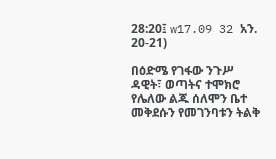28:20፤ w17.09 32 አን. 20-21)

በዕድሜ የገፋው ንጉሥ ዳዊት፣ ወጣትና ተሞክሮ የሌለው ልጁ ሰለሞን ቤተ መቅደሱን የመገንባቱን ትልቅ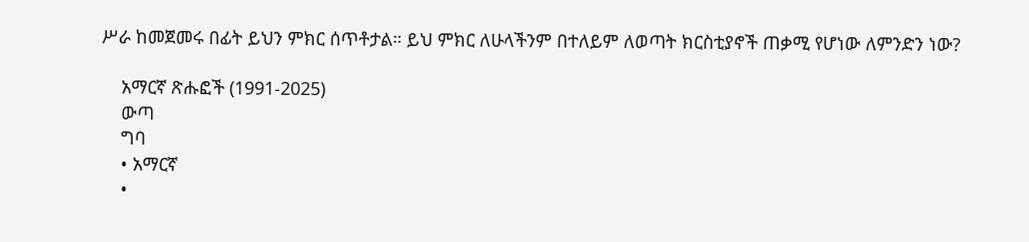ሥራ ከመጀመሩ በፊት ይህን ምክር ሰጥቶታል። ይህ ምክር ለሁላችንም በተለይም ለወጣት ክርስቲያኖች ጠቃሚ የሆነው ለምንድን ነው?

    አማርኛ ጽሑፎች (1991-2025)
    ውጣ
    ግባ
    • አማርኛ
    •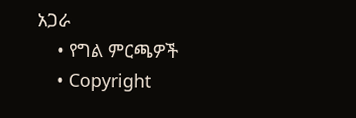አጋራ
    • የግል ምርጫዎች
    • Copyright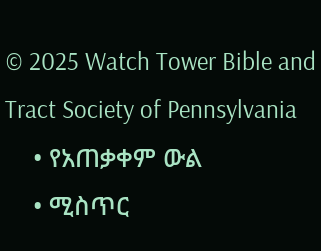© 2025 Watch Tower Bible and Tract Society of Pennsylvania
    • የአጠቃቀም ውል
    • ሚስጥር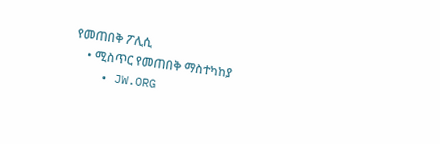የመጠበቅ ፖሊሲ
    • ሚስጥር የመጠበቅ ማስተካከያ
    • JW.ORG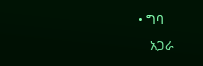• ግባ
    አጋራ